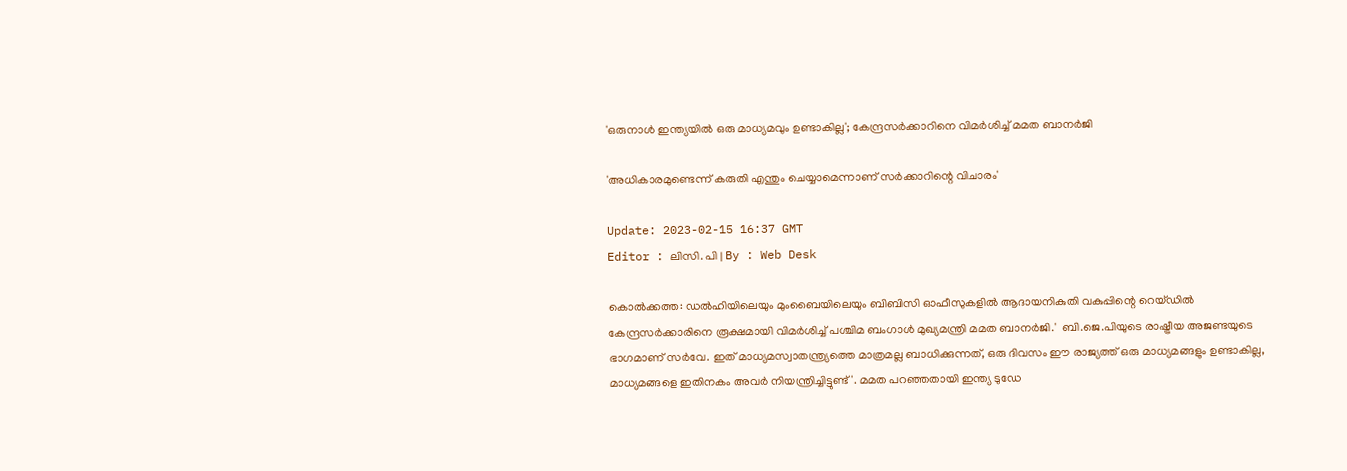'ഒരുനാൾ ഇന്ത്യയിൽ ഒരു മാധ്യമവും ഉണ്ടാകില്ല'; കേന്ദ്രസര്‍ക്കാറിനെ വിമര്‍ശിച്ച് മമത ബാനർജി

'അധികാരമുണ്ടെന്ന് കരുതി എന്തും ചെയ്യാമെന്നാണ് സർക്കാറിന്റെ വിചാരം'

Update: 2023-02-15 16:37 GMT
Editor : ലിസി. പി | By : Web Desk

കൊൽക്കത്ത: ഡൽഹിയിലെയും മുംബൈയിലെയും ബിബിസി ഓഫീസുകളിൽ ആദായനികുതി വകുപ്പിന്റെ റെയ്ഡിൽ കേന്ദ്രസർക്കാരിനെ രൂക്ഷമായി വിമർശിച്ച് പശ്ചിമ ബംഗാൾ മുഖ്യമന്ത്രി മമത ബാനർജി.'  ബി.ജെ.പിയുടെ രാഷ്ട്രീയ അജണ്ടയുടെ ഭാഗമാണ് സർവേ. ഇത് മാധ്യമസ്വാതന്ത്ര്യത്തെ മാത്രമല്ല ബാധിക്കുന്നത്, ഒരു ദിവസം ഈ രാജ്യത്ത് ഒരു മാധ്യമങ്ങളും ഉണ്ടാകില്ല, മാധ്യമങ്ങളെ ഇതിനകം അവർ നിയന്ത്രിച്ചിട്ടുണ്ട്'. മമത പറഞ്ഞതായി ഇന്ത്യ ടുഡേ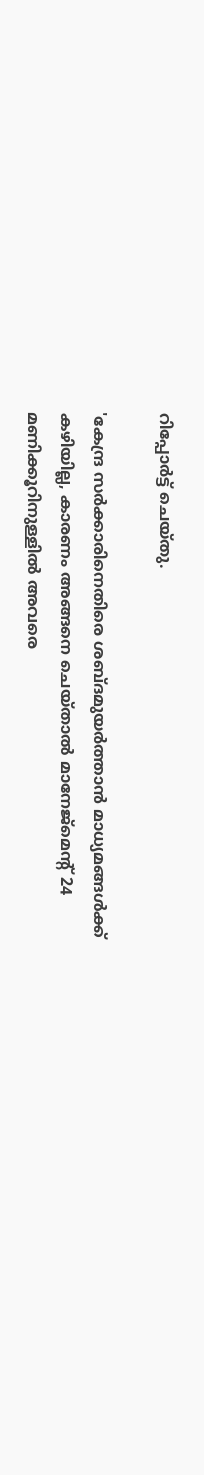റിപ്പോര്‍ട്ട് ചെയ്തു.

'കേന്ദ്ര സർക്കാരിനെതിരെ ശബ്ദമുയർത്താൻ മാധ്യമങ്ങൾക്ക് കഴിയില്ല, കാരണം അങ്ങനെ ചെയ്താൽ മാനേജ്മെന്റ് 24 മണിക്കൂറിനുള്ളിൽ അവരെ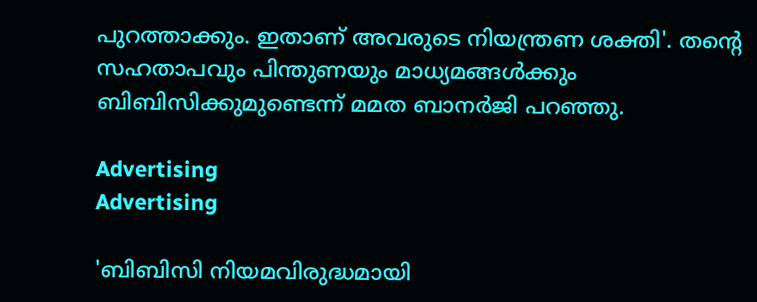പുറത്താക്കും. ഇതാണ് അവരുടെ നിയന്ത്രണ ശക്തി'. തന്റെ സഹതാപവും പിന്തുണയും മാധ്യമങ്ങൾക്കും ബിബിസിക്കുമുണ്ടെന്ന് മമത ബാനർജി പറഞ്ഞു.

Advertising
Advertising

'ബിബിസി നിയമവിരുദ്ധമായി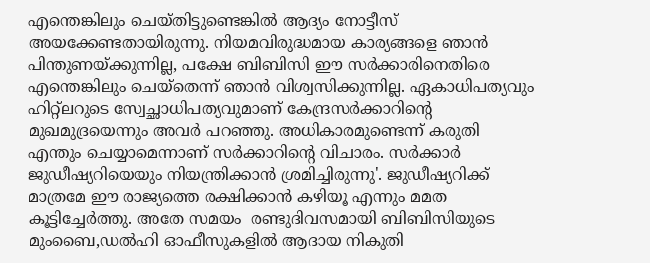എന്തെങ്കിലും ചെയ്തിട്ടുണ്ടെങ്കിൽ ആദ്യം നോട്ടീസ് അയക്കേണ്ടതായിരുന്നു. നിയമവിരുദ്ധമായ കാര്യങ്ങളെ ഞാൻ പിന്തുണയ്ക്കുന്നില്ല, പക്ഷേ ബിബിസി ഈ സർക്കാരിനെതിരെ എന്തെങ്കിലും ചെയ്‌തെന്ന് ഞാൻ വിശ്വസിക്കുന്നില്ല. ഏകാധിപത്യവും ഹിറ്റ്ലറുടെ സ്വേച്ഛാധിപത്യവുമാണ് കേന്ദ്രസർക്കാറിന്റെ മുഖമുദ്രയെന്നും അവർ പറഞ്ഞു. അധികാരമുണ്ടെന്ന് കരുതി എന്തും ചെയ്യാമെന്നാണ് സർക്കാറിന്റെ വിചാരം. സർക്കാർ ജുഡീഷ്യറിയെയും നിയന്ത്രിക്കാൻ ശ്രമിച്ചിരുന്നു'. ജുഡീഷ്യറിക്ക് മാത്രമേ ഈ രാജ്യത്തെ രക്ഷിക്കാൻ കഴിയൂ എന്നും മമത കൂട്ടിച്ചേർത്തു. അതേ സമയം  രണ്ടുദിവസമായി ബിബിസിയുടെ മുംബൈ,ഡൽഹി ഓഫീസുകളിൽ ആദായ നികുതി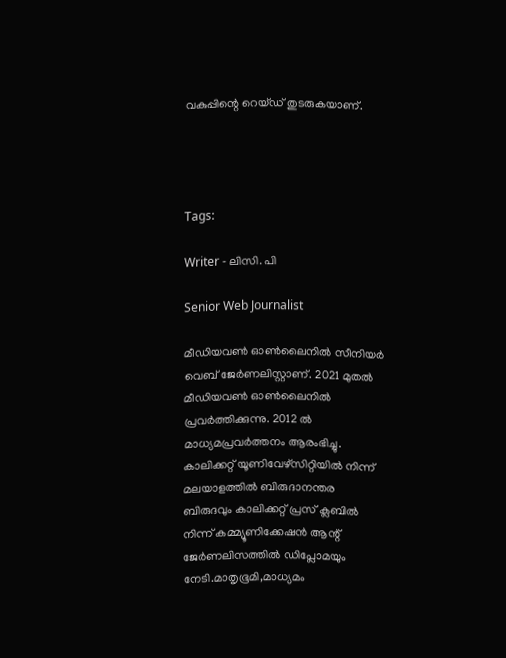വകുപ്പിന്റെ റെയ്ഡ് തുടരുകയാണ്.




Tags:

Writer - ലിസി. പി

Senior Web Journalist

മീഡിയവൺ ഓൺലൈനിൽ സീനിയർ വെബ് ജേർണലിസ്റ്റാണ്. 2021 മുതൽ മീഡിയവൺ ഓൺലൈനിൽ പ്രവർത്തിക്കുന്നു. 2012 ല്‍ മാധ്യമപ്രവര്‍ത്തനം ആരംഭിച്ചു. കാലിക്കറ്റ് യൂണിവേഴ്‌സിറ്റിയിൽ നിന്ന് മലയാളത്തിൽ ബിരുദാനന്തര ബിരുദവും കാലിക്കറ്റ് പ്രസ് ക്ലബിൽ നിന്ന് കമ്മ്യൂണിക്കേഷൻ ആന്റ് ജേർണലിസത്തിൽ ഡിപ്ലോമയും നേടി.മാതൃഭൂമി,മാധ്യമം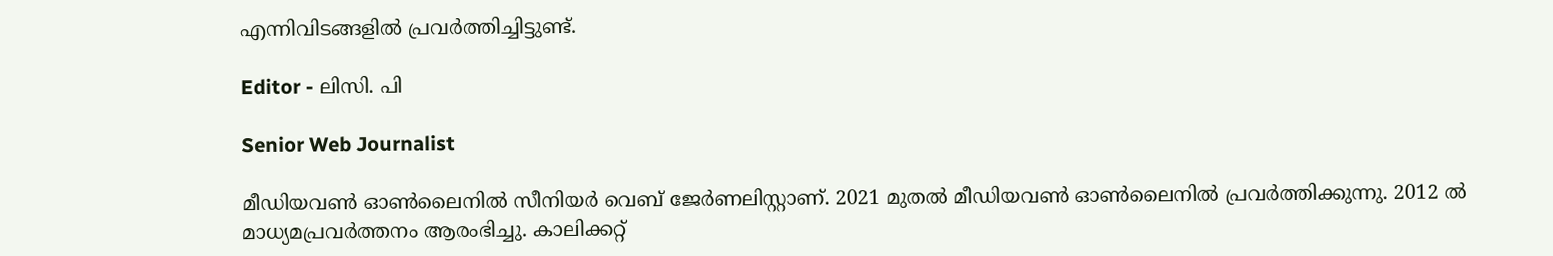എന്നിവിടങ്ങളിൽ പ്രവർത്തിച്ചിട്ടുണ്ട്.

Editor - ലിസി. പി

Senior Web Journalist

മീഡിയവൺ ഓൺലൈനിൽ സീനിയർ വെബ് ജേർണലിസ്റ്റാണ്. 2021 മുതൽ മീഡിയവൺ ഓൺലൈനിൽ പ്രവർത്തിക്കുന്നു. 2012 ല്‍ മാധ്യമപ്രവര്‍ത്തനം ആരംഭിച്ചു. കാലിക്കറ്റ്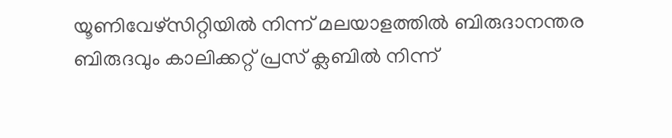യൂണിവേഴ്‌സിറ്റിയിൽ നിന്ന് മലയാളത്തിൽ ബിരുദാനന്തര ബിരുദവും കാലിക്കറ്റ് പ്രസ് ക്ലബിൽ നിന്ന്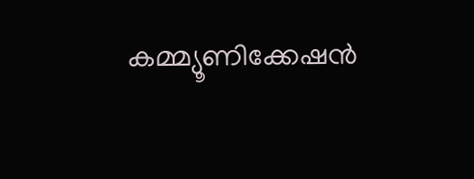കമ്മ്യൂണിക്കേഷൻ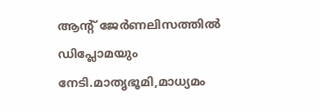ആന്റ് ജേർണലിസത്തിൽ ഡിപ്ലോമയും നേടി.മാതൃഭൂമി,മാധ്യമം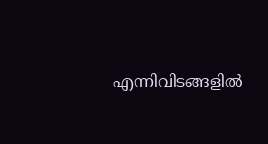എന്നിവിടങ്ങളിൽ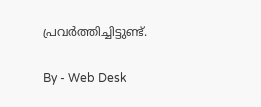പ്രവർത്തിച്ചിട്ടുണ്ട്.

By - Web Desk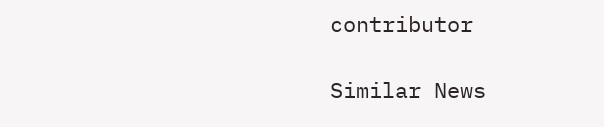contributor

Similar News